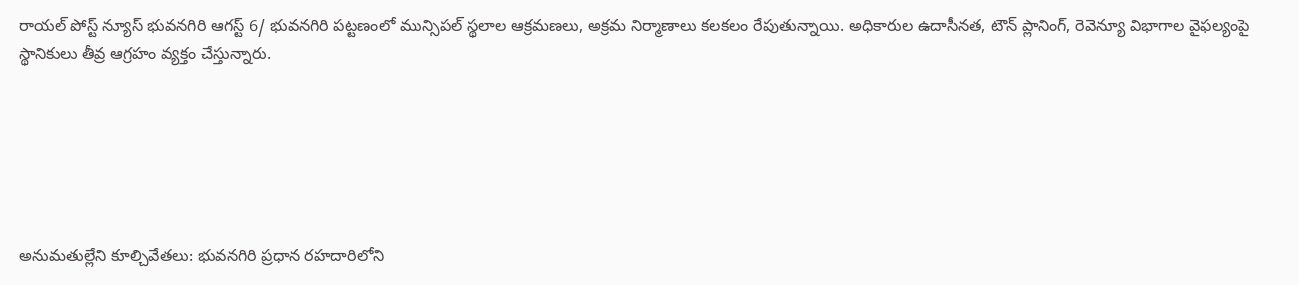రాయల్ పోస్ట్ న్యూస్ భువనగిరి ఆగస్ట్ 6/ భువనగిరి పట్టణంలో మున్సిపల్ స్థలాల ఆక్రమణలు, అక్రమ నిర్మాణాలు కలకలం రేపుతున్నాయి. అధికారుల ఉదాసీనత, టౌన్ ప్లానింగ్, రెవెన్యూ విభాగాల వైఫల్యంపై స్థానికులు తీవ్ర ఆగ్రహం వ్యక్తం చేస్తున్నారు.






అనుమతుల్లేని కూల్చివేతలు: భువనగిరి ప్రధాన రహదారిలోని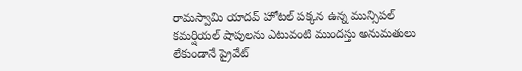రామస్వామి యాదవ్ హోటల్ పక్కన ఉన్న మున్సిపల్ కమర్షియల్ షాపులను ఎటువంటి ముందస్తు అనుమతులు లేకుండానే ప్రైవేట్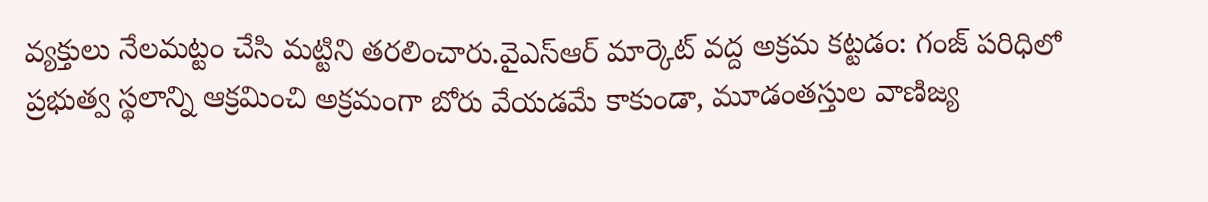వ్యక్తులు నేలమట్టం చేసి మట్టిని తరలించారు.వైఎస్ఆర్ మార్కెట్ వద్ద అక్రమ కట్టడం: గంజ్ పరిధిలో ప్రభుత్వ స్థలాన్ని ఆక్రమించి అక్రమంగా బోరు వేయడమే కాకుండా, మూడంతస్తుల వాణిజ్య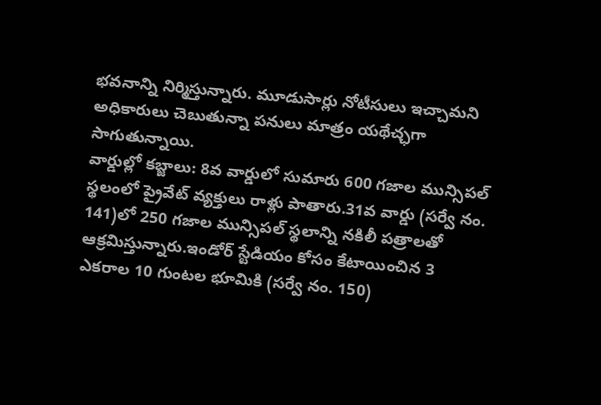భవనాన్ని నిర్మిస్తున్నారు. మూడుసార్లు నోటీసులు ఇచ్చామని అధికారులు చెబుతున్నా పనులు మాత్రం యథేచ్ఛగా సాగుతున్నాయి.
వార్డుల్లో కబ్జాలు: 8వ వార్డులో సుమారు 600 గజాల మున్సిపల్ స్థలంలో ప్రైవేట్ వ్యక్తులు రాళ్లు పాతారు.31వ వార్డు (సర్వే నం. 141)లో 250 గజాల మున్సిపల్ స్థలాన్ని నకిలీ పత్రాలతో ఆక్రమిస్తున్నారు.ఇండోర్ స్టేడియం కోసం కేటాయించిన 3 ఎకరాల 10 గుంటల భూమికి (సర్వే నం. 150)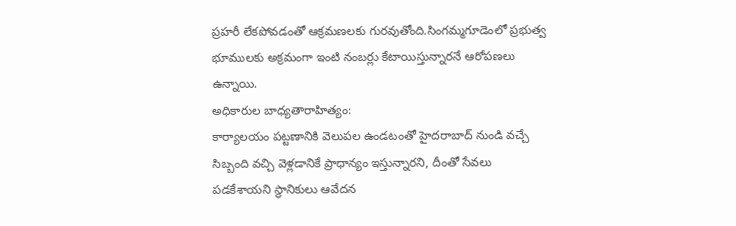ప్రహరీ లేకపోవడంతో ఆక్రమణలకు గురవుతోంది.సింగమ్మగూడెంలో ప్రభుత్వ భూములకు అక్రమంగా ఇంటి నంబర్లు కేటాయిస్తున్నారనే ఆరోపణలు ఉన్నాయి.
అధికారుల బాధ్యతారాహిత్యం:
కార్యాలయం పట్టణానికి వెలుపల ఉండటంతో హైదరాబాద్ నుండి వచ్చే సిబ్బంది వచ్చి వెళ్లడానికే ప్రాధాన్యం ఇస్తున్నారని, దీంతో సేవలు పడకేశాయని స్థానికులు ఆవేదన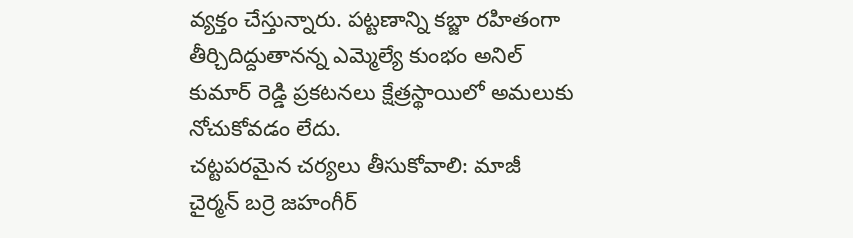వ్యక్తం చేస్తున్నారు. పట్టణాన్ని కబ్జా రహితంగా తీర్చిదిద్దుతానన్న ఎమ్మెల్యే కుంభం అనిల్ కుమార్ రెడ్డి ప్రకటనలు క్షేత్రస్థాయిలో అమలుకు నోచుకోవడం లేదు.
చట్టపరమైన చర్యలు తీసుకోవాలి: మాజీ చైర్మన్ బర్రె జహంగీర్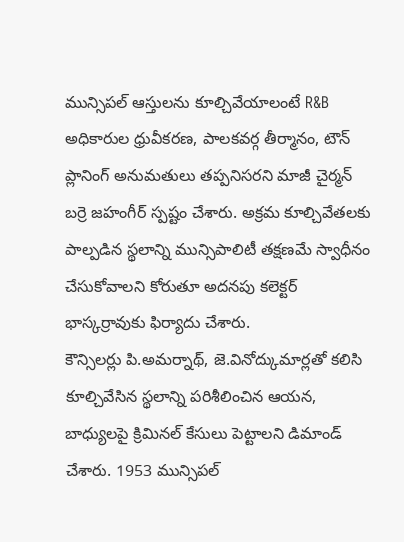మున్సిపల్ ఆస్తులను కూల్చివేయాలంటే R&B అధికారుల ధ్రువీకరణ, పాలకవర్గ తీర్మానం, టౌన్ ప్లానింగ్ అనుమతులు తప్పనిసరని మాజీ చైర్మన్ బర్రె జహంగీర్ స్పష్టం చేశారు. అక్రమ కూల్చివేతలకు పాల్పడిన స్థలాన్ని మున్సిపాలిటీ తక్షణమే స్వాధీనం చేసుకోవాలని కోరుతూ అదనపు కలెక్టర్ భాస్కర్రావుకు ఫిర్యాదు చేశారు.
కౌన్సిలర్లు పి.అమర్నాథ్, జె.వినోద్కుమార్లతో కలిసి కూల్చివేసిన స్థలాన్ని పరిశీలించిన ఆయన, బాధ్యులపై క్రిమినల్ కేసులు పెట్టాలని డిమాండ్ చేశారు. 1953 మున్సిపల్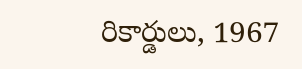రికార్డులు, 1967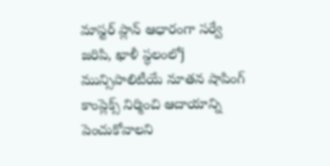మాస్టర్ ప్లాన్ ఆధారంగా సర్వే జరిపి, ఖాళీ స్థలంలోj మున్సిపాలిటీయే నూతన షాపింగ్ కాంప్లెక్స్ నిర్మించి ఆదాయాన్ని పెంచుకోవాలని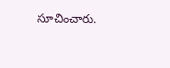సూచించారు.